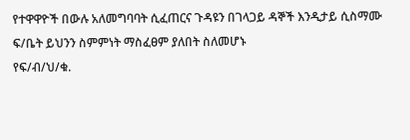የተዋዋዮች በውሉ አለመግባባት ሲፈጠርና ጉዳዩን በገላጋይ ዳኞች እንዲታይ ሲስማሙ ፍ/ቤት ይህንን ስምምነት ማስፈፀም ያለበት ስለመሆኑ
የፍ/ብ/ህ/ቁ.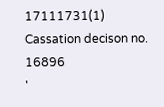17111731(1)
Cassation decison no. 16896
'